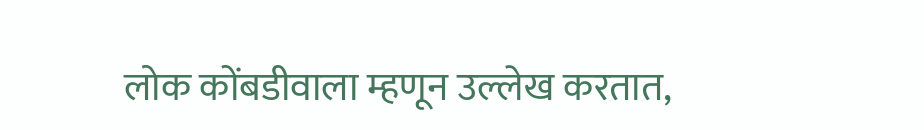लोक कोंबडीवाला म्हणून उल्लेख करतात,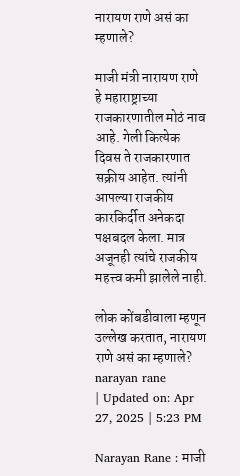नारायण राणे असं का म्हणाले?

माजी मंत्री नारायण राणे हे महाराष्ट्राच्या राजकारणातील मोठं नाव आहे. गेली कित्येक दिवस ते राजकारणात सक्रीय आहेत. त्यांनी आपल्या राजकीय कारकिर्दीत अनेकदा पक्षबदल केला. मात्र अजूनही त्यांचे राजकीय महत्त्व कमी झालेले नाही.

लोक कोंबडीवाला म्हणून उल्लेख करतात, नारायण राणे असं का म्हणाले?
narayan rane
| Updated on: Apr 27, 2025 | 5:23 PM

Narayan Rane : माजी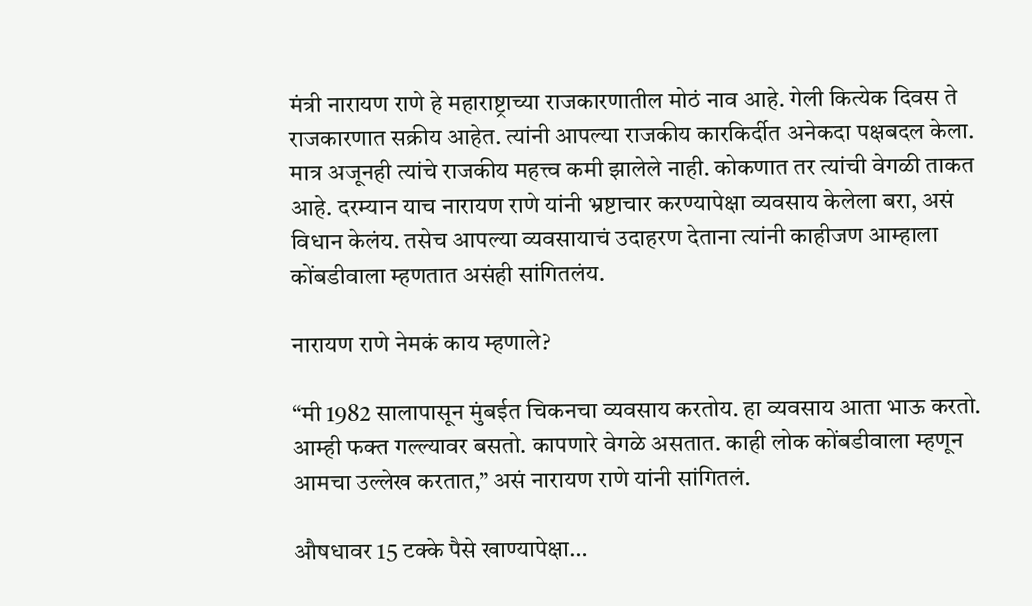मंत्री नारायण राणे हे महाराष्ट्राच्या राजकारणातील मोठं नाव आहे. गेली कित्येक दिवस ते राजकारणात सक्रीय आहेत. त्यांनी आपल्या राजकीय कारकिर्दीत अनेकदा पक्षबदल केला. मात्र अजूनही त्यांचे राजकीय महत्त्व कमी झालेले नाही. कोकणात तर त्यांची वेगळी ताकत आहे. दरम्यान याच नारायण राणे यांनी भ्रष्टाचार करण्यापेक्षा व्यवसाय केलेला बरा, असं विधान केलंय. तसेच आपल्या व्यवसायाचं उदाहरण देताना त्यांनी काहीजण आम्हाला कोंबडीवाला म्हणतात असंही सांगितलंय.

नारायण राणे नेमकं काय म्हणाले?

“मी 1982 सालापासून मुंबईत चिकनचा व्यवसाय करतोय. हा व्यवसाय आता भाऊ करतो. आम्ही फक्त गल्ल्यावर बसतो. कापणारे वेगळे असतात. काही लोक कोंबडीवाला म्हणून आमचा उल्लेख करतात,” असं नारायण राणे यांनी सांगितलं.

औषधावर 15 टक्के पैसे खाण्यापेक्षा…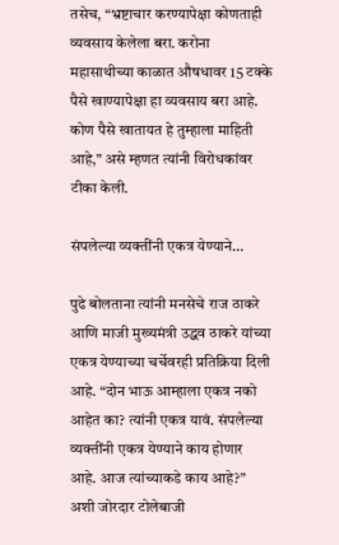तसेच, “भ्रष्टाचार करण्यापेक्षा कोणताही व्यवसाय केलेला बरा. करोना महासाथीच्या काळात औषधावर 15 टक्के पैसे खाण्यापेक्षा हा व्यवसाय बरा आहे. कोण पैसे खातायत हे तुम्हाला माहिती आहे,” असे म्हणत त्यांनी विरोधकांवर टीका केली.

संपलेल्या व्यक्तींनी एकत्र येण्याने…

पुढे बोलताना त्यांनी मनसेचे राज ठाकरे आणि माजी मुख्यमंत्री उद्धव ठाकरे यांच्या एकत्र येण्याच्या चर्चेवरही प्रतिक्रिया दिली आहे. “दोन भाऊ आम्हाला एकत्र नको आहेत का? त्यांनी एकत्र यावं. संपलेल्या व्यक्तींनी एकत्र येण्याने काय होणार आहे. आज त्यांच्याकडे काय आहे?” अशी जोरदार टोलेबाजी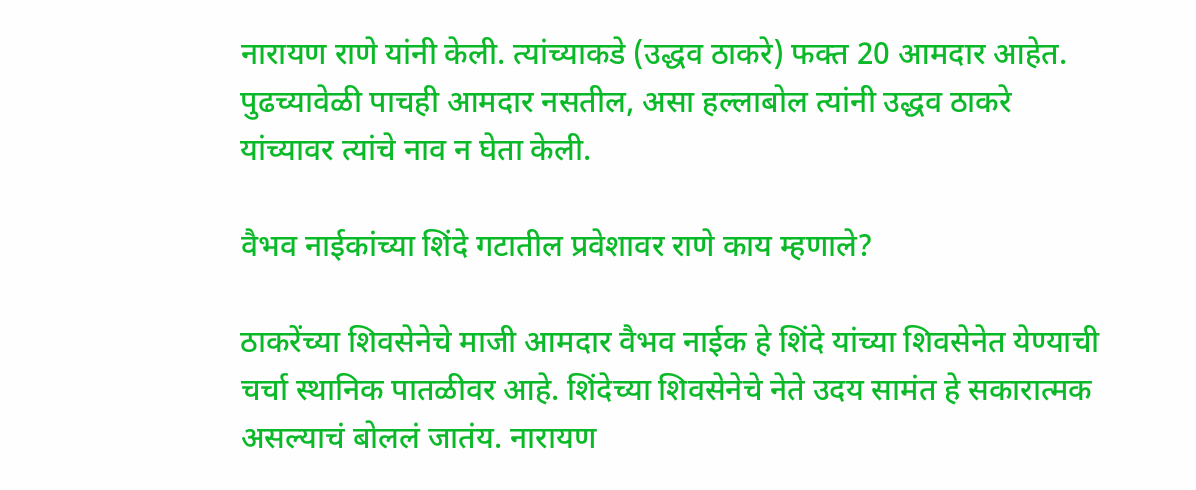नारायण राणे यांनी केली. त्यांच्याकडे (उद्धव ठाकरे) फक्त 20 आमदार आहेत. पुढच्यावेळी पाचही आमदार नसतील, असा हल्लाबोल त्यांनी उद्धव ठाकरे यांच्यावर त्यांचे नाव न घेता केली.

वैभव नाईकांच्या शिंदे गटातील प्रवेशावर राणे काय म्हणाले?

ठाकरेंच्या शिवसेनेचे माजी आमदार वैभव नाईक हे शिंदे यांच्या शिवसेनेत येण्याची चर्चा स्थानिक पातळीवर आहे. शिंदेच्या शिवसेनेचे नेते उदय सामंत हे सकारात्मक असल्याचं बोललं जातंय. नारायण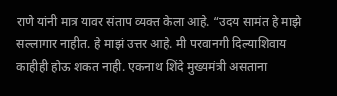राणे यांनी मात्र यावर संताप व्यक्त केला आहे. “उदय सामंत हे माझे सल्लागार नाहीत. हे माझं उत्तर आहे. मी परवानगी दिल्याशिवाय काहीही होऊ शकत नाही. एकनाथ शिंदे मुख्यमंत्री असताना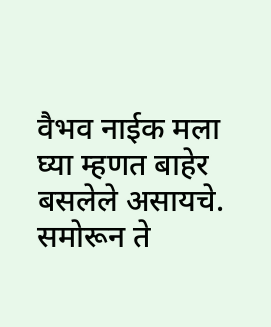वैभव नाईक मला घ्या म्हणत बाहेर बसलेले असायचे. समोरून ते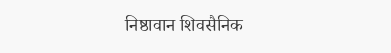निष्ठावान शिवसैनिक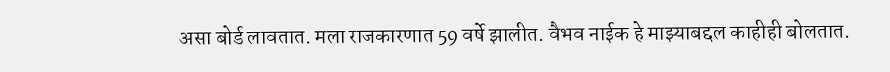असा बोर्ड लावतात. मला राजकारणात 59 वर्षे झालीत. वैभव नाईक हे माझ्याबद्दल काहीही बोलतात.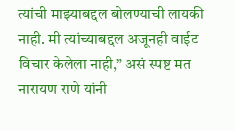त्यांची माझ्याबद्दल बोलण्याची लायकी नाही. मी त्यांच्याबद्दल अजूनही वाईट विचार केलेला नाही,” असं स्पष्ट मत नारायण राणे यांनी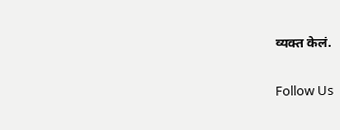व्यक्त केलं.

Follow Us